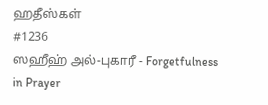ஹதீஸ்கள்
#1236
ஸஹீஹ் அல்-புகாரீ - Forgetfulness in Prayer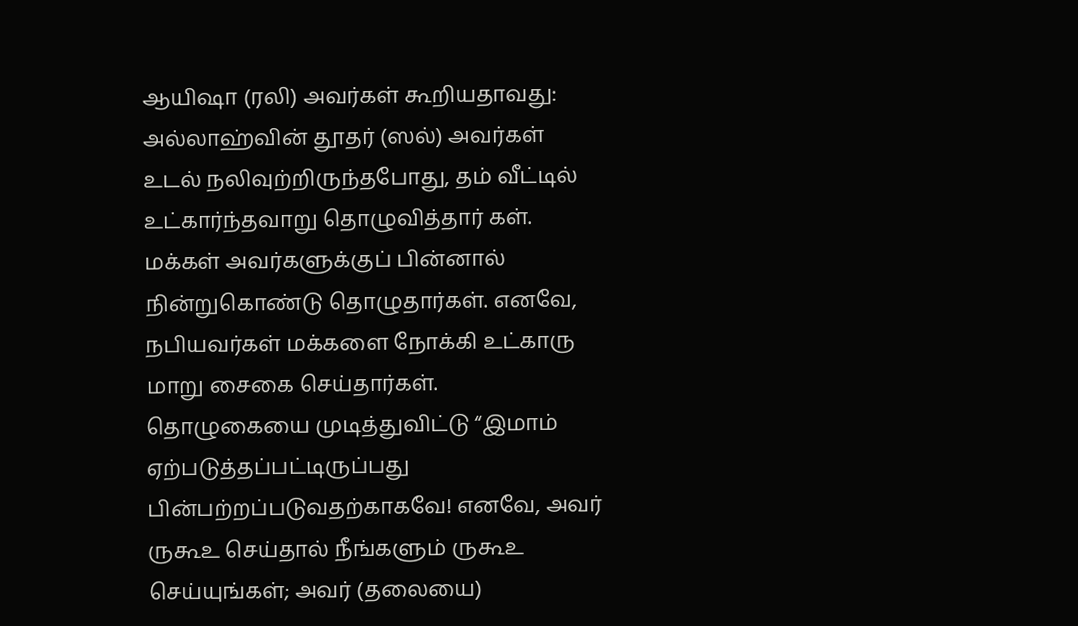ஆயிஷா (ரலி) அவர்கள் கூறியதாவது: அல்லாஹ்வின் தூதர் (ஸல்) அவர்கள் உடல் நலிவுற்றிருந்தபோது, தம் வீட்டில் உட்கார்ந்தவாறு தொழுவித்தார் கள். மக்கள் அவர்களுக்குப் பின்னால் நின்றுகொண்டு தொழுதார்கள். எனவே, நபியவர்கள் மக்களை நோக்கி உட்காரு மாறு சைகை செய்தார்கள். தொழுகையை முடித்துவிட்டு “இமாம் ஏற்படுத்தப்பட்டிருப்பது பின்பற்றப்படுவதற்காகவே! எனவே, அவர் ருகூஉ செய்தால் நீங்களும் ருகூஉ செய்யுங்கள்; அவர் (தலையை)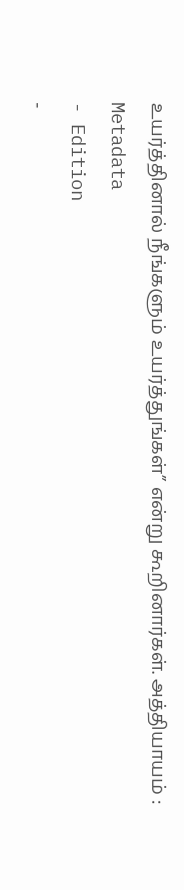உயர்த்தினால் நீங்களும் உயர்த்துங்கள்” என்று கூறினார்கள். அத்தியாயம் :
Metadata
- Edition
-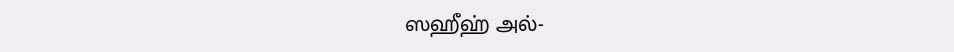ஸஹீஹ் அல்-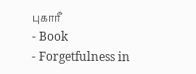புகாரீ
- Book
- Forgetfulness in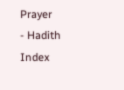Prayer
- Hadith Index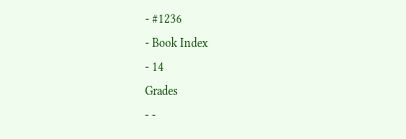- #1236
- Book Index
- 14
Grades
- -